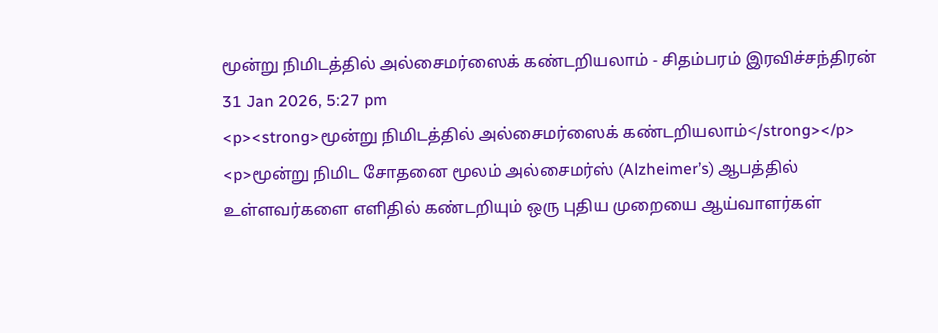மூன்று நிமிடத்தில் அல்சைமர்ஸைக் கண்டறியலாம் - சிதம்பரம் இரவிச்சந்திரன்
31 Jan 2026, 5:27 pm
<p><strong>மூன்று நிமிடத்தில் அல்சைமர்ஸைக் கண்டறியலாம்</strong></p>
<p>மூன்று நிமிட சோதனை மூலம் அல்சைமர்ஸ் (Alzheimer’s) ஆபத்தில் உள்ளவர்களை எளிதில் கண்டறியும் ஒரு புதிய முறையை ஆய்வாளர்கள்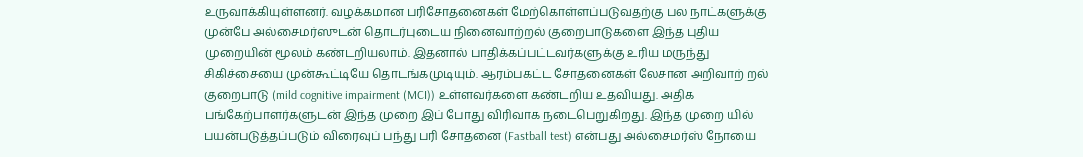உருவாக்கியுள்ளனர். வழக்கமான பரிசோதனைகள் மேற்கொள்ளப்படுவதற்கு பல நாட்களுக்கு முன்பே அல்சைமர்ஸுடன் தொடர்புடைய நினைவாற்றல் குறைபாடுகளை இந்த புதிய முறையின் மூலம் கண்டறியலாம். இதனால் பாதிக்கப்பட்டவர்களுக்கு உரிய மருந்து சிகிச்சையை முன்கூட்டியே தொடங்கமுடியும். ஆரம்பகட்ட சோதனைகள் லேசான அறிவாற் றல் குறைபாடு (mild cognitive impairment (MCI)) உள்ளவர்களை கண்டறிய உதவியது. அதிக பங்கேற்பாளர்களுடன் இந்த முறை இப் போது விரிவாக நடைபெறுகிறது. இந்த முறை யில் பயன்படுத்தப்படும் விரைவுப் பந்து பரி சோதனை (Fastball test) என்பது அல்சைமர்ஸ் நோயை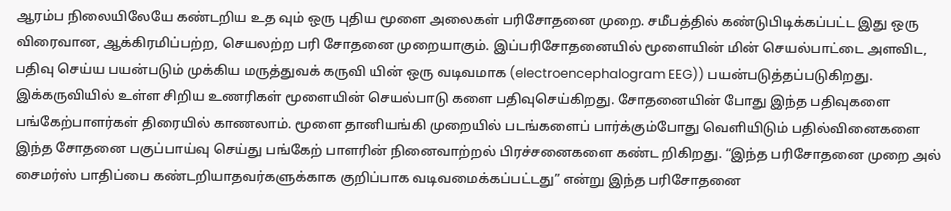ஆரம்ப நிலையிலேயே கண்டறிய உத வும் ஒரு புதிய மூளை அலைகள் பரிசோதனை முறை. சமீபத்தில் கண்டுபிடிக்கப்பட்ட இது ஒரு விரைவான, ஆக்கிரமிப்பற்ற, செயலற்ற பரி சோதனை முறையாகும். இப்பரிசோதனையில் மூளையின் மின் செயல்பாட்டை அளவிட, பதிவு செய்ய பயன்படும் முக்கிய மருத்துவக் கருவி யின் ஒரு வடிவமாக (electroencephalogram EEG)) பயன்படுத்தப்படுகிறது. இக்கருவியில் உள்ள சிறிய உணரிகள் மூளையின் செயல்பாடு களை பதிவுசெய்கிறது. சோதனையின் போது இந்த பதிவுகளை பங்கேற்பாளர்கள் திரையில் காணலாம். மூளை தானியங்கி முறையில் படங்களைப் பார்க்கும்போது வெளியிடும் பதில்வினைகளை இந்த சோதனை பகுப்பாய்வு செய்து பங்கேற் பாளரின் நினைவாற்றல் பிரச்சனைகளை கண்ட றிகிறது. “இந்த பரிசோதனை முறை அல் சைமர்ஸ் பாதிப்பை கண்டறியாதவர்களுக்காக குறிப்பாக வடிவமைக்கப்பட்டது” என்று இந்த பரிசோதனை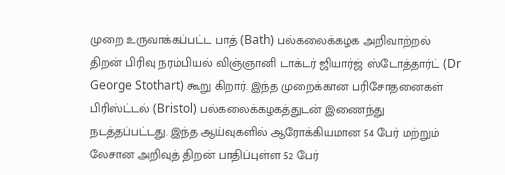முறை உருவாக்கப்பட்ட பாத் (Bath) பல்கலைக்கழக அறிவாற்றல் திறன் பிரிவு நரம்பியல் விஞ்ஞானி டாக்டர் ஜியார்ஜ் ஸ்டோத்தார்ட் (Dr George Stothart) கூறு கிறார். இந்த முறைக்கான பரிசோதனைகள் பிரிஸ்ட்டல் (Bristol) பல்கலைக்கழகத்துடன் இணைந்து நடத்தப்பட்டது. இந்த ஆய்வுகளில் ஆரோக்கியமான 54 பேர் மற்றும் லேசான அறிவுத் திறன் பாதிப்புள்ள 52 பேர்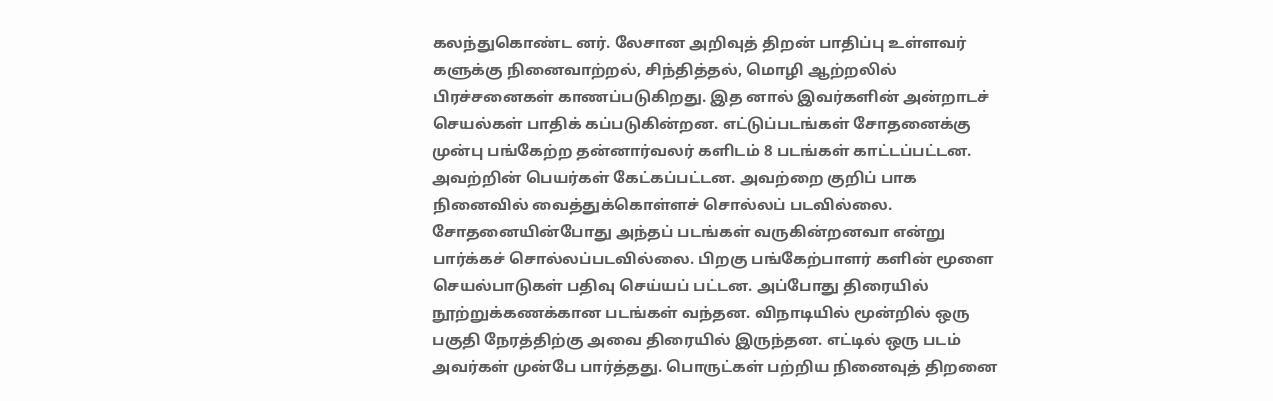கலந்துகொண்ட னர். லேசான அறிவுத் திறன் பாதிப்பு உள்ளவர் களுக்கு நினைவாற்றல், சிந்தித்தல், மொழி ஆற்றலில் பிரச்சனைகள் காணப்படுகிறது. இத னால் இவர்களின் அன்றாடச் செயல்கள் பாதிக் கப்படுகின்றன. எட்டுப்படங்கள் சோதனைக்கு முன்பு பங்கேற்ற தன்னார்வலர் களிடம் 8 படங்கள் காட்டப்பட்டன. அவற்றின் பெயர்கள் கேட்கப்பட்டன. அவற்றை குறிப் பாக நினைவில் வைத்துக்கொள்ளச் சொல்லப் படவில்லை. சோதனையின்போது அந்தப் படங்கள் வருகின்றனவா என்று பார்க்கச் சொல்லப்படவில்லை. பிறகு பங்கேற்பாளர் களின் மூளை செயல்பாடுகள் பதிவு செய்யப் பட்டன. அப்போது திரையில் நூற்றுக்கணக்கான படங்கள் வந்தன. விநாடியில் மூன்றில் ஒரு பகுதி நேரத்திற்கு அவை திரையில் இருந்தன. எட்டில் ஒரு படம் அவர்கள் முன்பே பார்த்தது. பொருட்கள் பற்றிய நினைவுத் திறனை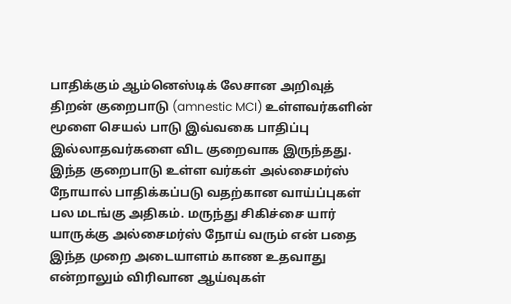பாதிக்கும் ஆம்னெஸ்டிக் லேசான அறிவுத் திறன் குறைபாடு (amnestic MCI) உள்ளவர்களின் மூளை செயல் பாடு இவ்வகை பாதிப்பு இல்லாதவர்களை விட குறைவாக இருந்தது. இந்த குறைபாடு உள்ள வர்கள் அல்சைமர்ஸ் நோயால் பாதிக்கப்படு வதற்கான வாய்ப்புகள் பல மடங்கு அதிகம். மருந்து சிகிச்சை யார் யாருக்கு அல்சைமர்ஸ் நோய் வரும் என் பதை இந்த முறை அடையாளம் காண உதவாது என்றாலும் விரிவான ஆய்வுகள்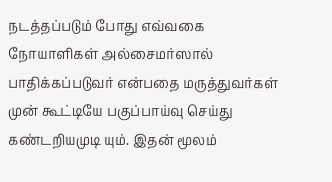நடத்தப்படும் போது எவ்வகை நோயாளிகள் அல்சைமர்ஸால் பாதிக்கப்படுவர் என்பதை மருத்துவர்கள் முன் கூட்டியே பகுப்பாய்வு செய்து கண்டறியமுடி யும். இதன் மூலம்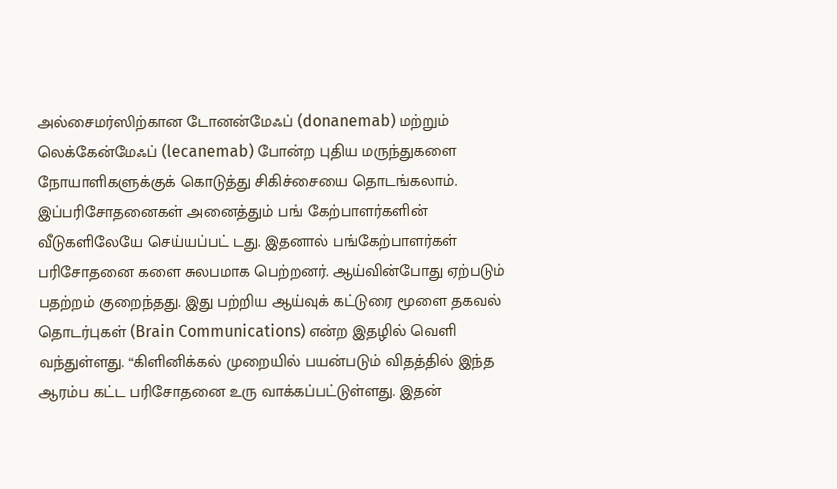அல்சைமர்ஸிற்கான டோனன்மேஃப் (donanemab) மற்றும் லெக்கேன்மேஃப் (lecanemab) போன்ற புதிய மருந்துகளை நோயாளிகளுக்குக் கொடுத்து சிகிச்சையை தொடங்கலாம். இப்பரிசோதனைகள் அனைத்தும் பங் கேற்பாளர்களின் வீடுகளிலேயே செய்யப்பட் டது. இதனால் பங்கேற்பாளர்கள் பரிசோதனை களை சுலபமாக பெற்றனர். ஆய்வின்போது ஏற்படும் பதற்றம் குறைந்தது. இது பற்றிய ஆய்வுக் கட்டுரை மூளை தகவல் தொடர்புகள் (Brain Communications) என்ற இதழில் வெளி வந்துள்ளது. “கிளினிக்கல் முறையில் பயன்படும் விதத்தில் இந்த ஆரம்ப கட்ட பரிசோதனை உரு வாக்கப்பட்டுள்ளது. இதன்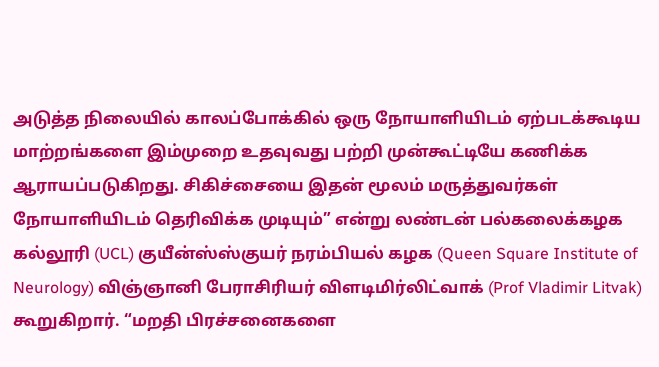அடுத்த நிலையில் காலப்போக்கில் ஒரு நோயாளியிடம் ஏற்படக்கூடிய மாற்றங்களை இம்முறை உதவுவது பற்றி முன்கூட்டியே கணிக்க ஆராயப்படுகிறது. சிகிச்சையை இதன் மூலம் மருத்துவர்கள் நோயாளியிடம் தெரிவிக்க முடியும்” என்று லண்டன் பல்கலைக்கழக கல்லூரி (UCL) குயீன்ஸ்ஸ்குயர் நரம்பியல் கழக (Queen Square Institute of Neurology) விஞ்ஞானி பேராசிரியர் விளடிமிர்லிட்வாக் (Prof Vladimir Litvak) கூறுகிறார். “மறதி பிரச்சனைகளை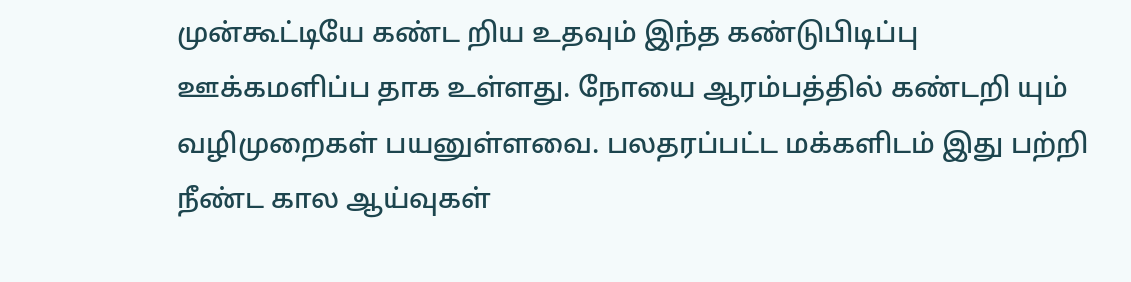முன்கூட்டியே கண்ட றிய உதவும் இந்த கண்டுபிடிப்பு ஊக்கமளிப்ப தாக உள்ளது. நோயை ஆரம்பத்தில் கண்டறி யும் வழிமுறைகள் பயனுள்ளவை. பலதரப்பட்ட மக்களிடம் இது பற்றி நீண்ட கால ஆய்வுகள்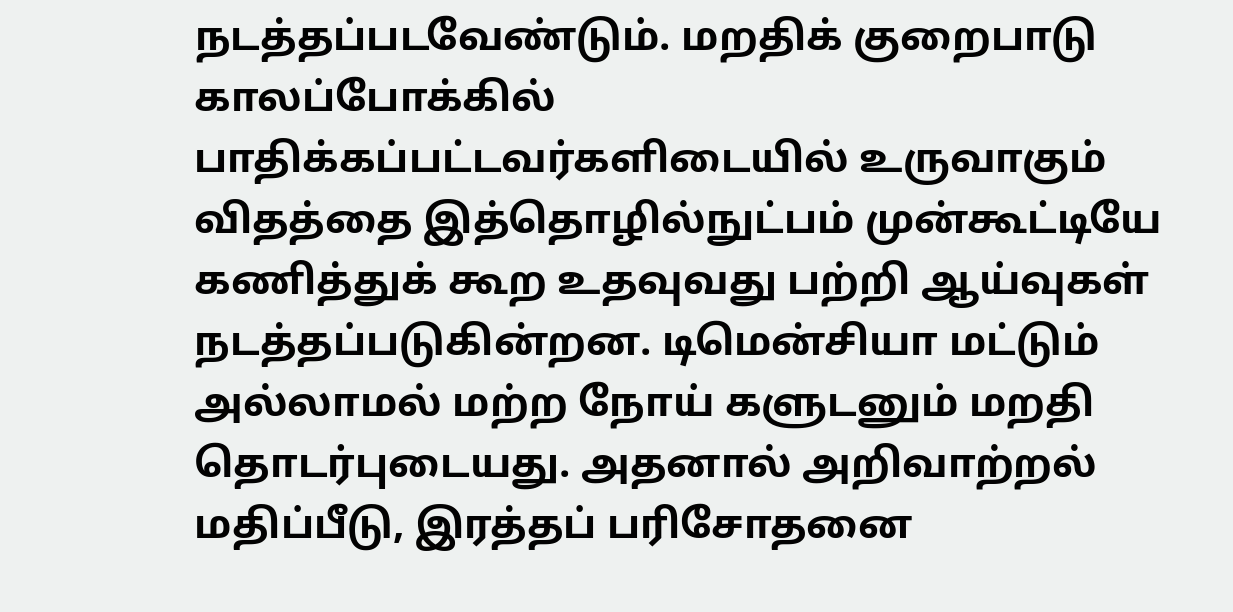நடத்தப்படவேண்டும். மறதிக் குறைபாடு காலப்போக்கில் பாதிக்கப்பட்டவர்களிடையில் உருவாகும் விதத்தை இத்தொழில்நுட்பம் முன்கூட்டியே கணித்துக் கூற உதவுவது பற்றி ஆய்வுகள் நடத்தப்படுகின்றன. டிமென்சியா மட்டும் அல்லாமல் மற்ற நோய் களுடனும் மறதி தொடர்புடையது. அதனால் அறிவாற்றல் மதிப்பீடு, இரத்தப் பரிசோதனை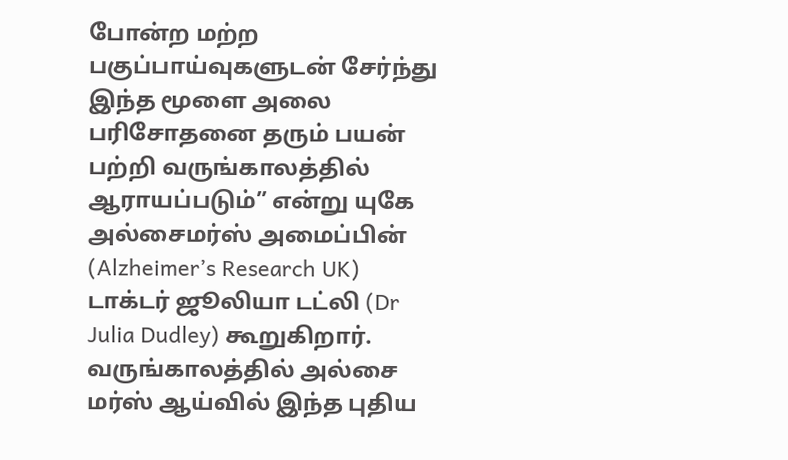போன்ற மற்ற பகுப்பாய்வுகளுடன் சேர்ந்து இந்த மூளை அலை பரிசோதனை தரும் பயன் பற்றி வருங்காலத்தில் ஆராயப்படும்” என்று யுகே அல்சைமர்ஸ் அமைப்பின் (Alzheimer’s Research UK) டாக்டர் ஜூலியா டட்லி (Dr Julia Dudley) கூறுகிறார். வருங்காலத்தில் அல்சை மர்ஸ் ஆய்வில் இந்த புதிய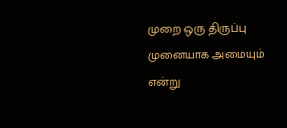முறை ஒரு திருப்பு முனையாக அமையும் என்று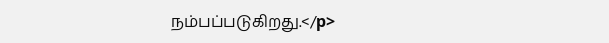நம்பப்படுகிறது.</p>